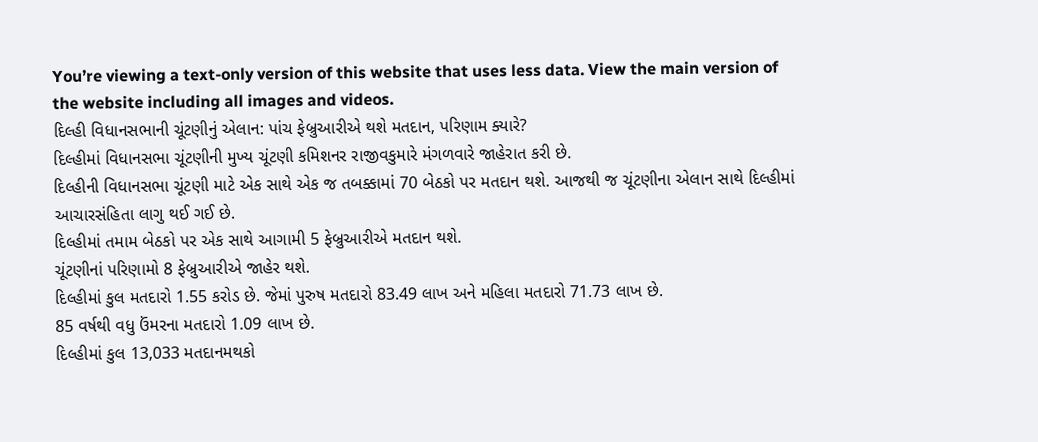You’re viewing a text-only version of this website that uses less data. View the main version of the website including all images and videos.
દિલ્હી વિધાનસભાની ચૂંટણીનું એલાન: પાંચ ફેબ્રુઆરીએ થશે મતદાન, પરિણામ ક્યારે?
દિલ્હીમાં વિધાનસભા ચૂંટણીની મુખ્ય ચૂંટણી કમિશનર રાજીવકુમારે મંગળવારે જાહેરાત કરી છે.
દિલ્હીની વિધાનસભા ચૂંટણી માટે એક સાથે એક જ તબક્કામાં 70 બેઠકો પર મતદાન થશે. આજથી જ ચૂંટણીના એલાન સાથે દિલ્હીમાં આચારસંહિતા લાગુ થઈ ગઈ છે.
દિલ્હીમાં તમામ બેઠકો પર એક સાથે આગામી 5 ફેબ્રુઆરીએ મતદાન થશે.
ચૂંટણીનાં પરિણામો 8 ફેબ્રુઆરીએ જાહેર થશે.
દિલ્હીમાં કુલ મતદારો 1.55 કરોડ છે. જેમાં પુરુષ મતદારો 83.49 લાખ અને મહિલા મતદારો 71.73 લાખ છે.
85 વર્ષથી વધુ ઉંમરના મતદારો 1.09 લાખ છે.
દિલ્હીમાં કુલ 13,033 મતદાનમથકો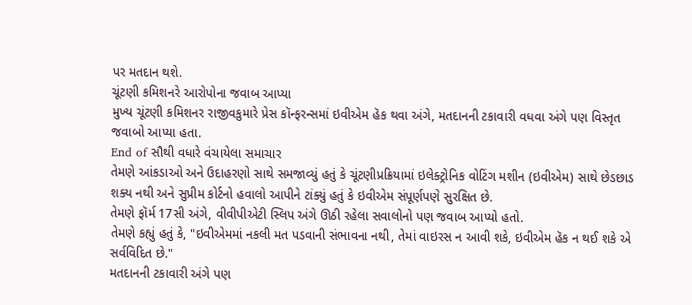પર મતદાન થશે.
ચૂંટણી કમિશનરે આરોપોના જવાબ આપ્યા
મુખ્ય ચૂંટણી કમિશનર રાજીવકુમારે પ્રેસ કૉન્ફરન્સમાં ઇવીએમ હૅક થવા અંગે, મતદાનની ટકાવારી વધવા અંગે પણ વિસ્તૃત જવાબો આપ્યા હતા.
End of સૌથી વધારે વંચાયેલા સમાચાર
તેમણે આંકડાઓ અને ઉદાહરણો સાથે સમજાવ્યું હતું કે ચૂંટણીપ્રક્રિયામાં ઇલેક્ટ્રોનિક વોટિંગ મશીન (ઇવીએમ) સાથે છેડછાડ શક્ય નથી અને સુપ્રીમ કોર્ટનો હવાલો આપીને ટાંક્યું હતું કે ઇવીએમ સંપૂર્ણપણે સુરક્ષિત છે.
તેમણે ફૉર્મ 17સી અંગે, વીવીપીએટી સ્લિપ અંગે ઊઠી રહેલા સવાલોનો પણ જવાબ આપ્યો હતો.
તેમણે કહ્યું હતું કે, "ઇવીએમમાં નકલી મત પડવાની સંભાવના નથી, તેમાં વાઇરસ ન આવી શકે, ઇવીએમ હૅક ન થઈ શકે એ સર્વવિદિત છે."
મતદાનની ટકાવારી અંગે પણ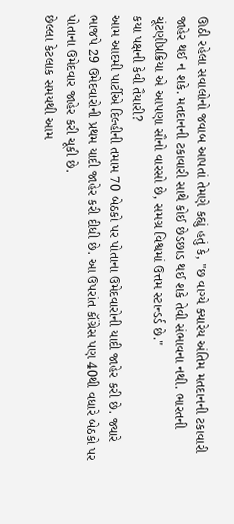ઊઠી રહેલા સવાલોનો જવાબ આપતાં તેમણે કહ્યું હતું કે, "છ વાગ્યે ક્યારેય અંતિમ મતદાનની ટકાવારી જાહેર થઈ ન શકે. મતદાનની ટકાવારી સાથે કોઈ છેડછાડ થઈ શકે તેવી સંભાવના નથી. ભારતની ચૂંટણીપ્રક્રિયા એ આપણા સૌનો વારસો છે, સમગ્ર વિશ્વમાં ઉત્તમ સ્ટાન્ડર્ડ છે."
કયા પક્ષની કેવી તૈયારી?
આમ આદમી પાર્ટીએ દિલ્હીની તમામ 70 બેઠકો પર પોતાના ઉમેદવારોની યાદી જાહેર કરી છે. જ્યારે ભાજપે 29 ઉમેદવારોની પ્રથમ યાદી જાહેર કરી દીધી છે. આ ઉપરાંત કૉંગ્રેસ પણ 40થી વધારે બેઠકો પર પોતાના ઉમેદવાર જાહેર કરી ચૂકી છે.
છેલ્લા કેટલાક સમયથી આમ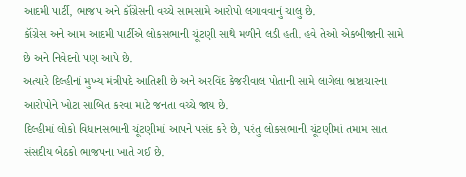આદમી પાર્ટી, ભાજપ અને કૉંગ્રેસની વચ્ચે સામસામે આરોપો લગાવવાનું ચાલુ છે.
કૉંગ્રેસ અને આમ આદમી પાર્ટીએ લોકસભાની ચૂંટણી સાથે મળીને લડી હતી. હવે તેઓ એકબીજાની સામે છે અને નિવેદનો પણ આપે છે.
અત્યારે દિલ્હીનાં મુખ્ય મંત્રીપદે આતિશી છે અને અરવિંદ કેજરીવાલ પોતાની સામે લાગેલા ભ્રષ્ટાચારના આરોપોને ખોટા સાબિત કરવા માટે જનતા વચ્ચે જાય છે.
દિલ્હીમાં લોકો વિધાનસભાની ચૂંટણીમાં આપને પસંદ કરે છે, પરંતુ લોકસભાની ચૂંટણીમાં તમામ સાત સંસદીય બેઠકો ભાજપના ખાતે ગઈ છે.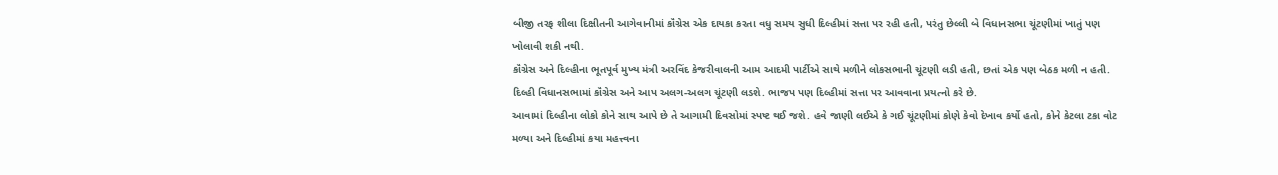બીજી તરફ શીલા દિક્ષીતની આગેવાનીમાં કૉંગ્રેસ એક દાયકા કરતા વધુ સમય સુધી દિલ્હીમાં સત્તા પર રહી હતી, પરંતુ છેલ્લી બે વિધાનસભા ચૂંટણીમાં ખાતું પણ ખોલાવી શકી નથી.
કૉંગ્રેસ અને દિલ્હીના ભૂતપૂર્વ મુખ્ય મંત્રી અરવિંદ કેજરીવાલની આમ આદમી પાર્ટીએ સાથે મળીને લોકસભાની ચૂંટણી લડી હતી, છતાં એક પણ બેઠક મળી ન હતી.
દિલ્હી વિધાનસભામાં કૉંગ્રેસ અને આપ અલગ-અલગ ચૂંટણી લડશે. ભાજપ પણ દિલ્હીમાં સત્તા પર આવવાના પ્રયત્નો કરે છે.
આવામાં દિલ્હીના લોકો કોને સાથ આપે છે તે આગામી દિવસોમાં સ્પષ્ટ થઈ જશે. હવે જાણી લઈએ કે ગઈ ચૂંટણીમાં કોણે કેવો દેખાવ કર્યો હતો, કોને કેટલા ટકા વોટ મળ્યા અને દિલ્હીમાં કયા મહત્ત્વના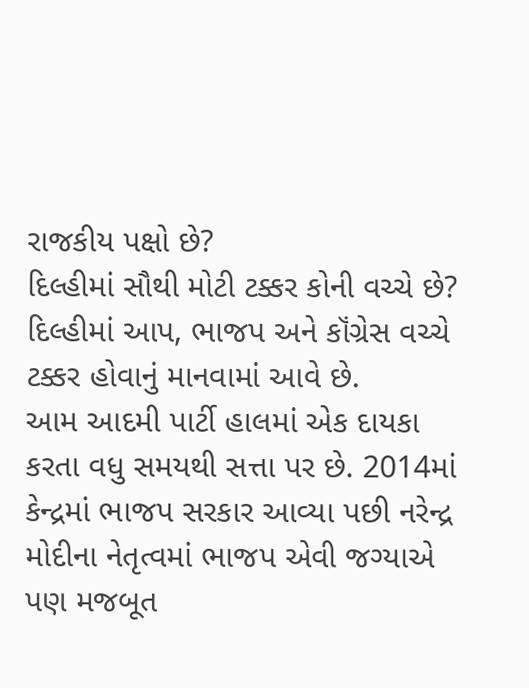રાજકીય પક્ષો છે?
દિલ્હીમાં સૌથી મોટી ટક્કર કોની વચ્ચે છે?
દિલ્હીમાં આપ, ભાજપ અને કૉંગ્રેસ વચ્ચે ટક્કર હોવાનું માનવામાં આવે છે.
આમ આદમી પાર્ટી હાલમાં એક દાયકા કરતા વધુ સમયથી સત્તા પર છે. 2014માં કેન્દ્રમાં ભાજપ સરકાર આવ્યા પછી નરેન્દ્ર મોદીના નેતૃત્વમાં ભાજપ એવી જગ્યાએ પણ મજબૂત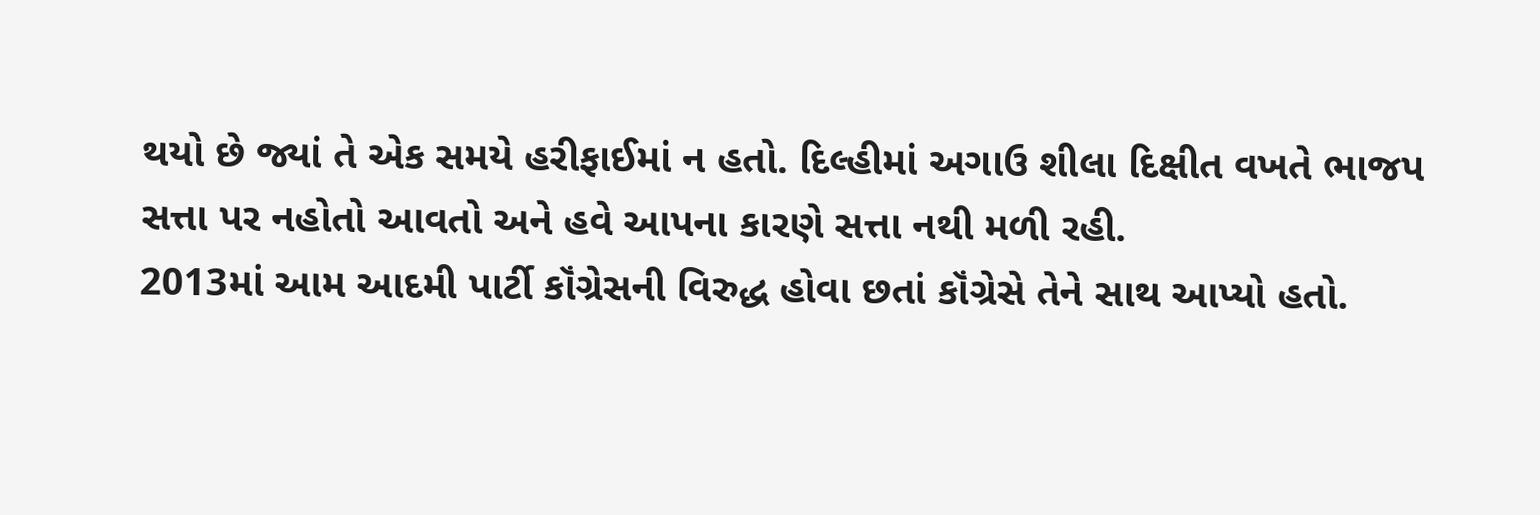થયો છે જ્યાં તે એક સમયે હરીફાઈમાં ન હતો. દિલ્હીમાં અગાઉ શીલા દિક્ષીત વખતે ભાજપ સત્તા પર નહોતો આવતો અને હવે આપના કારણે સત્તા નથી મળી રહી.
2013માં આમ આદમી પાર્ટી કૉંગ્રેસની વિરુદ્ધ હોવા છતાં કૉંગ્રેસે તેને સાથ આપ્યો હતો.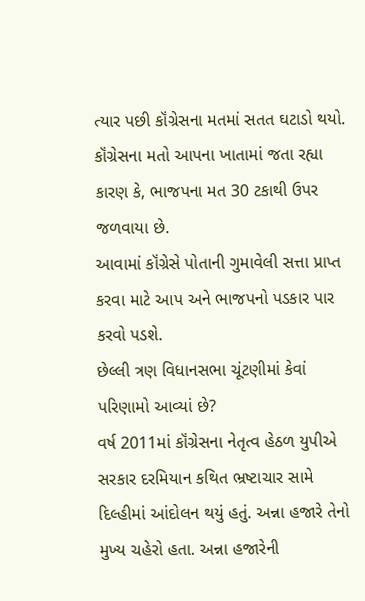ત્યાર પછી કૉંગ્રેસના મતમાં સતત ઘટાડો થયો. કૉંગ્રેસના મતો આપના ખાતામાં જતા રહ્યા કારણ કે, ભાજપના મત 30 ટકાથી ઉપર જળવાયા છે.
આવામાં કૉંગ્રેસે પોતાની ગુમાવેલી સત્તા પ્રાપ્ત કરવા માટે આપ અને ભાજપનો પડકાર પાર કરવો પડશે.
છેલ્લી ત્રણ વિધાનસભા ચૂંટણીમાં કેવાં પરિણામો આવ્યાં છે?
વર્ષ 2011માં કૉંગ્રેસના નેતૃત્વ હેઠળ યુપીએ સરકાર દરમિયાન કથિત ભ્રષ્ટાચાર સામે દિલ્હીમાં આંદોલન થયું હતું. અન્ના હજારે તેનો મુખ્ય ચહેરો હતા. અન્ના હજારેની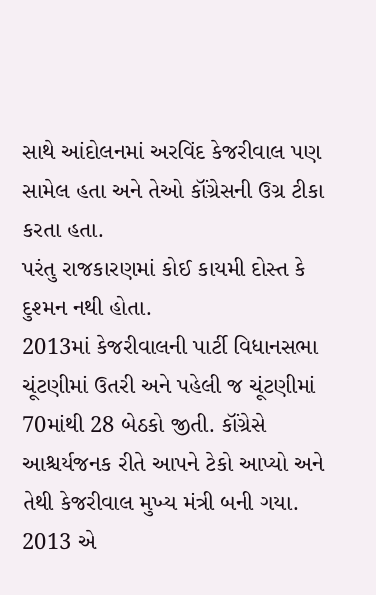સાથે આંદોલનમાં અરવિંદ કેજરીવાલ પણ સામેલ હતા અને તેઓ કૉંગ્રેસની ઉગ્ર ટીકા કરતા હતા.
પરંતુ રાજકારણમાં કોઈ કાયમી દોસ્ત કે દુશ્મન નથી હોતા.
2013માં કેજરીવાલની પાર્ટી વિધાનસભા ચૂંટણીમાં ઉતરી અને પહેલી જ ચૂંટણીમાં 70માંથી 28 બેઠકો જીતી. કૉંગ્રેસે આશ્ચર્યજનક રીતે આપને ટેકો આપ્યો અને તેથી કેજરીવાલ મુખ્ય મંત્રી બની ગયા.
2013 એ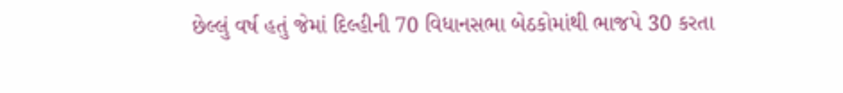છેલ્લું વર્ષ હતું જેમાં દિલ્હીની 70 વિધાનસભા બેઠકોમાંથી ભાજપે 30 કરતા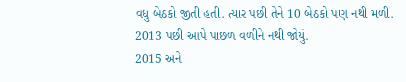વધુ બેઠકો જીતી હતી. ત્યાર પછી તેને 10 બેઠકો પણ નથી મળી.
2013 પછી આપે પાછળ વળીને નથી જોયું.
2015 અને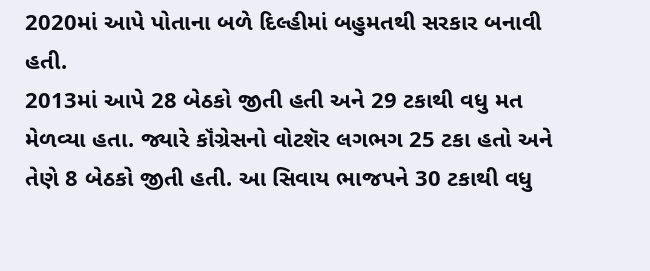2020માં આપે પોતાના બળે દિલ્હીમાં બહુમતથી સરકાર બનાવી હતી.
2013માં આપે 28 બેઠકો જીતી હતી અને 29 ટકાથી વધુ મત મેળવ્યા હતા. જ્યારે કૉંગ્રેસનો વોટશૅર લગભગ 25 ટકા હતો અને તેણે 8 બેઠકો જીતી હતી. આ સિવાય ભાજપને 30 ટકાથી વધુ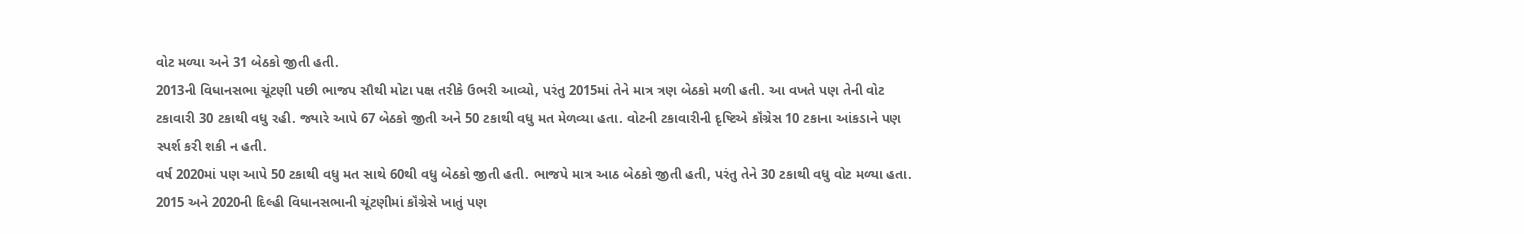વોટ મળ્યા અને 31 બેઠકો જીતી હતી.
2013ની વિધાનસભા ચૂંટણી પછી ભાજપ સૌથી મોટા પક્ષ તરીકે ઉભરી આવ્યો, પરંતુ 2015માં તેને માત્ર ત્રણ બેઠકો મળી હતી. આ વખતે પણ તેની વોટ ટકાવારી 30 ટકાથી વધુ રહી. જ્યારે આપે 67 બેઠકો જીતી અને 50 ટકાથી વધુ મત મેળવ્યા હતા. વોટની ટકાવારીની દૃષ્ટિએ કૉંગ્રેસ 10 ટકાના આંકડાને પણ સ્પર્શ કરી શકી ન હતી.
વર્ષ 2020માં પણ આપે 50 ટકાથી વધુ મત સાથે 60થી વધુ બેઠકો જીતી હતી. ભાજપે માત્ર આઠ બેઠકો જીતી હતી, પરંતુ તેને 30 ટકાથી વધુ વોટ મળ્યા હતા.
2015 અને 2020ની દિલ્હી વિધાનસભાની ચૂંટણીમાં કૉંગ્રેસે ખાતું પણ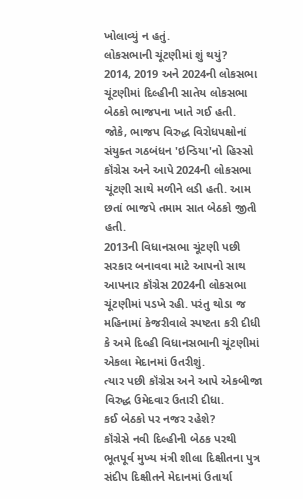ખોલાવ્યું ન હતું.
લોકસભાની ચૂંટણીમાં શું થયું?
2014, 2019 અને 2024ની લોકસભા ચૂંટણીમાં દિલ્હીની સાતેય લોકસભા બેઠકો ભાજપના ખાતે ગઈ હતી.
જોકે, ભાજપ વિરુદ્ધ વિરોધપક્ષોનાં સંયુક્ત ગઠબંધન 'ઇન્ડિયા'નો હિસ્સો કૉંગ્રેસ અને આપે 2024ની લોકસભા ચૂંટણી સાથે મળીને લડી હતી. આમ છતાં ભાજપે તમામ સાત બેઠકો જીતી હતી.
2013ની વિધાનસભા ચૂંટણી પછી સરકાર બનાવવા માટે આપનો સાથ આપનાર કૉંગ્રેસ 2024ની લોકસભા ચૂંટણીમાં પડખે રહી. પરંતુ થોડા જ મહિનામાં કેજરીવાલે સ્પષ્ટતા કરી દીધી કે અમે દિલ્હી વિધાનસભાની ચૂંટણીમાં એકલા મેદાનમાં ઉતરીશું.
ત્યાર પછી કૉંગ્રેસ અને આપે એકબીજા વિરુદ્ધ ઉમેદવાર ઉતારી દીધા.
કઈ બેઠકો પર નજર રહેશે?
કૉંગ્રેસે નવી દિલ્હીની બેઠક પરથી ભૂતપૂર્વ મુખ્ય મંત્રી શીલા દિક્ષીતના પુત્ર સંદીપ દિક્ષીતને મેદાનમાં ઉતાર્યા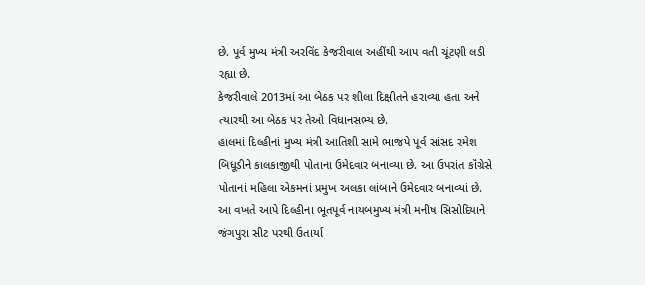છે. પૂર્વ મુખ્ય મંત્રી અરવિંદ કેજરીવાલ અહીંથી આપ વતી ચૂંટણી લડી રહ્યા છે.
કેજરીવાલે 2013માં આ બેઠક પર શીલા દિક્ષીતને હરાવ્યા હતા અને ત્યારથી આ બેઠક પર તેઓ વિધાનસભ્ય છે.
હાલમાં દિલ્હીનાં મુખ્ય મંત્રી આતિશી સામે ભાજપે પૂર્વ સાંસદ રમેશ બિધૂડીને કાલકાજીથી પોતાના ઉમેદવાર બનાવ્યા છે. આ ઉપરાંત કૉંગ્રેસે પોતાનાં મહિલા એકમનાં પ્રમુખ અલકા લાંબાને ઉમેદવાર બનાવ્યાં છે.
આ વખતે આપે દિલ્હીના ભૂતપૂર્વ નાયબમુખ્ય મંત્રી મનીષ સિસોદિયાને જંગપુરા સીટ પરથી ઉતાર્યા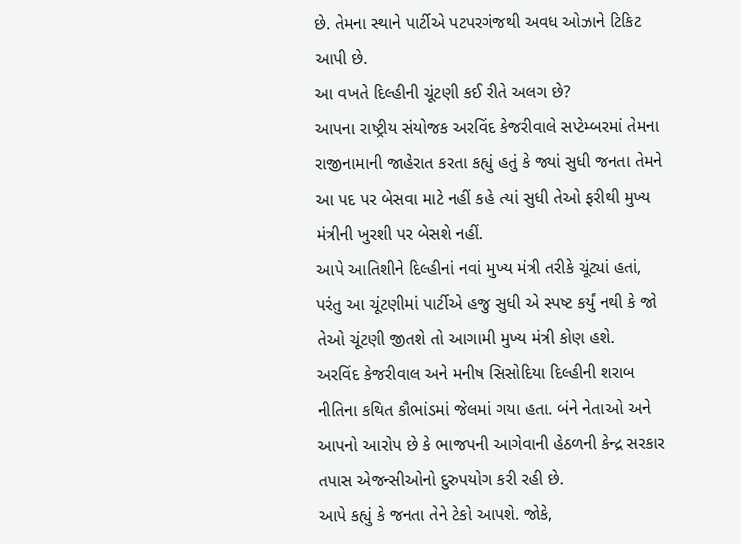છે. તેમના સ્થાને પાર્ટીએ પટપરગંજથી અવધ ઓઝાને ટિકિટ આપી છે.
આ વખતે દિલ્હીની ચૂંટણી કઈ રીતે અલગ છે?
આપના રાષ્ટ્રીય સંયોજક અરવિંદ કેજરીવાલે સપ્ટેમ્બરમાં તેમના રાજીનામાની જાહેરાત કરતા કહ્યું હતું કે જ્યાં સુધી જનતા તેમને આ પદ પર બેસવા માટે નહીં કહે ત્યાં સુધી તેઓ ફરીથી મુખ્ય મંત્રીની ખુરશી પર બેસશે નહીં.
આપે આતિશીને દિલ્હીનાં નવાં મુખ્ય મંત્રી તરીકે ચૂંટ્યાં હતાં, પરંતુ આ ચૂંટણીમાં પાર્ટીએ હજુ સુધી એ સ્પષ્ટ કર્યું નથી કે જો તેઓ ચૂંટણી જીતશે તો આગામી મુખ્ય મંત્રી કોણ હશે.
અરવિંદ કેજરીવાલ અને મનીષ સિસોદિયા દિલ્હીની શરાબ નીતિના કથિત કૌભાંડમાં જેલમાં ગયા હતા. બંને નેતાઓ અને આપનો આરોપ છે કે ભાજપની આગેવાની હેઠળની કેન્દ્ર સરકાર તપાસ એજન્સીઓનો દુરુપયોગ કરી રહી છે.
આપે કહ્યું કે જનતા તેને ટેકો આપશે. જોકે,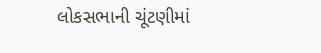લોકસભાની ચૂંટણીમાં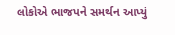લોકોએ ભાજપને સમર્થન આપ્યું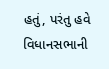હતું, પરંતુ હવે વિધાનસભાની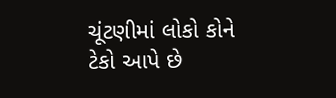ચૂંટણીમાં લોકો કોને ટેકો આપે છે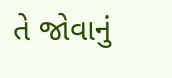તે જોવાનું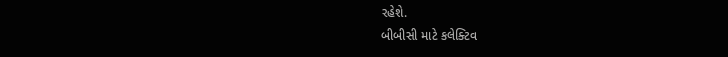રહેશે.
બીબીસી માટે કલેક્ટિવ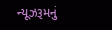ન્યૂઝરૂમનું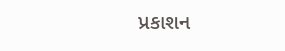પ્રકાશન